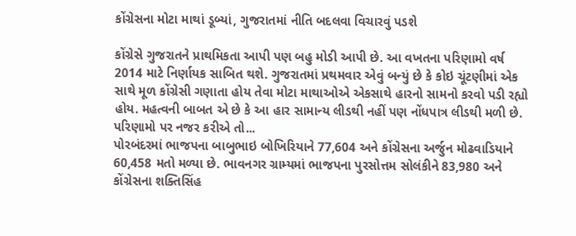કોંગ્રેસના મોટા માથાં ડૂબ્યાં, ગુજરાતમાં નીતિ બદલવા વિચારવું પડશે

કોંગ્રેસે ગુજરાતને પ્રાથમિકતા આપી પણ બહુ મોડી આપી છે. આ વખતના પરિણામો વર્ષ 2014 માટે નિર્ણાયક સાબિત થશે. ગુજરાતમાં પ્રથમવાર એવું બન્યું છે કે કોઇ ચૂંટણીમાં એક સાથે મૂળ કોંગ્રેસી ગણાતા હોય તેવા મોટા માથાઓએ એકસાથે હારનો સામનો કરવો પડી રહ્યો હોય. મહત્વની બાબત એ છે કે આ હાર સામાન્ય લીડથી નહીં પણ નોંધપાત્ર લીડથી મળી છે. પરિણામો પર નજર કરીએ તો...
પોરબંદરમાં ભાજપના બાબુભાઇ બોખિરિયાને 77,604 અને કોંગ્રેસના અર્જુન મોઢવાડિયાને 60,458 મતો મળ્યા છે. ભાવનગર ગ્રામ્યમાં ભાજપના પુરસોત્તમ સોલંકીને 83,980 અને કોંગ્રેસના શક્તિસિંહ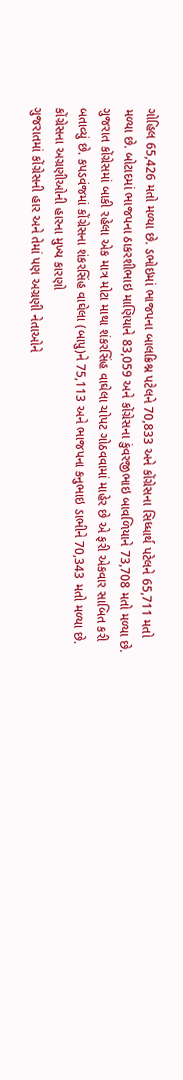ગોહિલ 65,426 મતો મળ્યા છે. ડભોઇમાં ભાજપના બાલક્રિશ્ન પટેલને 70,833 અને કોંગ્રેસના સિધ્ધાર્થ પટેલને 65,711 મતો મળ્યા છે. બોટાદમાં ભાજપના ઠાકરશીભાઇ માણિયાને 83,059 અને કોંગ્રેસના કુંવરજીભાઇ બાવળિયાને 73,708 મતો મળ્યા છે.
ગુજરાત કોંગ્રેસમાં બાકી રહેલા એક માત્ર મોટા માથા શંકરસિંહ વાઘેલા ચોપટ ગોઠવવામાં માહેર છે એ ફરી એકવાર સાબિત કરી બતાવ્યું છે. કપડવંજમાં કોંગ્રેસના શંકરસિંહ વાઘેલા (બાપુ)ને 75,113 અને ભાજપના કનુભાઇ ડાભીને 70,343 મતો મળ્યા છે.
કોંગ્રેસના અગ્રણીઓની હારના મુખ્ય કારણો
ગુજરાતમાં કોંગ્રેસની હાર અને તેમાં પણ અગ્રણી નેતાઓને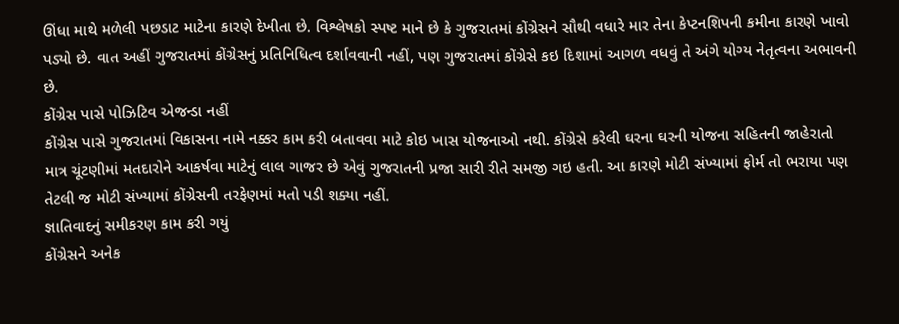ઊંધા માથે મળેલી પછડાટ માટેના કારણે દેખીતા છે. વિશ્લેષકો સ્પષ્ટ માને છે કે ગુજરાતમાં કોંગ્રેસને સૌથી વધારે માર તેના કેપ્ટનશિપની કમીના કારણે ખાવો પડ્યો છે. વાત અહીં ગુજરાતમાં કોંગ્રેસનું પ્રતિનિધિત્વ દર્શાવવાની નહીં, પણ ગુજરાતમાં કોંગ્રેસે કઇ દિશામાં આગળ વધવું તે અંગે યોગ્ય નેતૃત્વના અભાવની છે.
કોંગ્રેસ પાસે પોઝિટિવ એજન્ડા નહીં
કોંગ્રેસ પાસે ગુજરાતમાં વિકાસના નામે નક્કર કામ કરી બતાવવા માટે કોઇ ખાસ યોજનાઓ નથી. કોંગ્રેસે કરેલી ઘરના ઘરની યોજના સહિતની જાહેરાતો માત્ર ચૂંટણીમાં મતદારોને આકર્ષવા માટેનું લાલ ગાજર છે એવું ગુજરાતની પ્રજા સારી રીતે સમજી ગઇ હતી. આ કારણે મોટી સંખ્યામાં ફોર્મ તો ભરાયા પણ તેટલી જ મોટી સંખ્યામાં કોંગ્રેસની તરફેણમાં મતો પડી શક્યા નહીં.
જ્ઞાતિવાદનું સમીકરણ કામ કરી ગયું
કોંગ્રેસને અનેક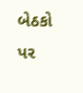બેઠકો પર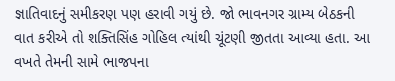જ્ઞાતિવાદનું સમીકરણ પણ હરાવી ગયું છે. જો ભાવનગર ગ્રામ્ય બેઠકની વાત કરીએ તો શક્તિસિંહ ગોહિલ ત્યાંથી ચૂંટણી જીતતા આવ્યા હતા. આ વખતે તેમની સામે ભાજપના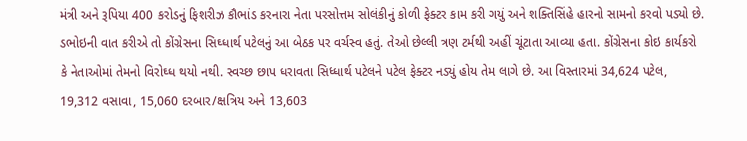મંત્રી અને રૂપિયા 400 કરોડનું ફિશરીઝ કૌભાંડ કરનારા નેતા પરસોત્તમ સોલંકીનું કોળી ફેક્ટર કામ કરી ગયું અને શક્તિસિંહે હારનો સામનો કરવો પડ્યો છે.
ડભોઇની વાત કરીએ તો કોંગ્રેસના સિઘ્ધાર્થ પટેલનું આ બેઠક પર વર્ચસ્વ હતું. તેઓ છેલ્લી ત્રણ ટર્મથી અહીં ચૂંટાતા આવ્યા હતા. કોંગ્રેસના કોઇ કાર્યકરો કે નેતાઓમાં તેમનો વિરોઘ્ધ થયો નથી. સ્વચ્છ છાપ ધરાવતા સિધ્ધાર્થ પટેલને પટેલ ફેક્ટર નડ્યું હોય તેમ લાગે છે. આ વિસ્તારમાં 34,624 પટેલ, 19,312 વસાવા, 15,060 દરબાર/ક્ષત્રિય અને 13,603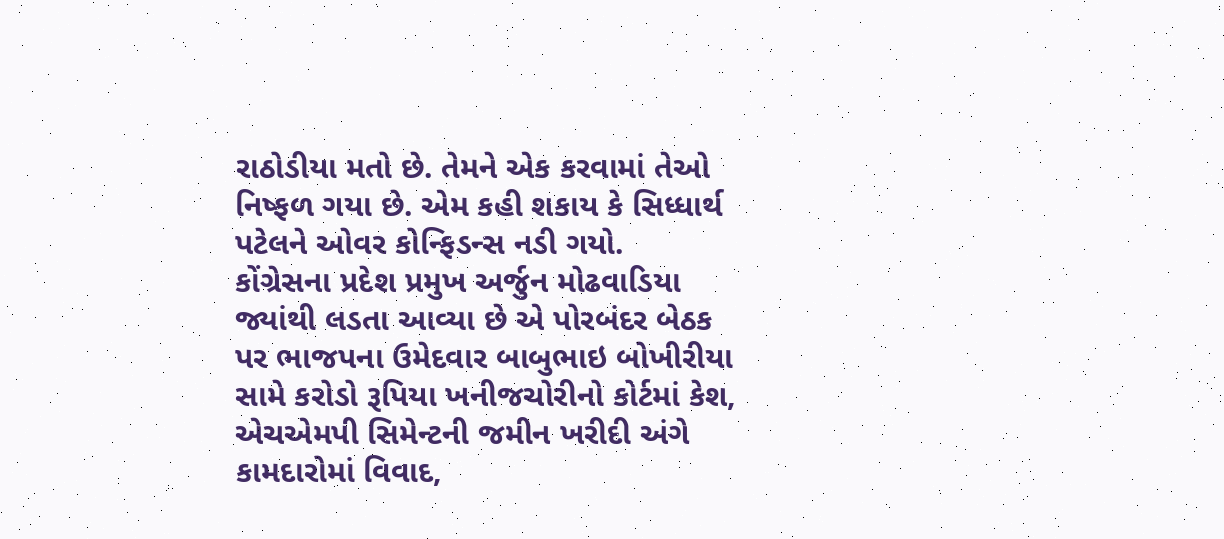રાઠોડીયા મતો છે. તેમને એક કરવામાં તેઓ નિષ્ફળ ગયા છે. એમ કહી શકાય કે સિધ્ધાર્થ પટેલને ઓવર કોન્ફિડન્સ નડી ગયો.
કોંગ્રેસના પ્રદેશ પ્રમુખ અર્જુન મોઢવાડિયા જ્યાંથી લડતા આવ્યા છે એ પોરબંદર બેઠક પર ભાજપના ઉમેદવાર બાબુભાઇ બોખીરીયા સામે કરોડો રૂપિયા ખનીજચોરીનો કોર્ટમાં કેશ, એચએમપી સિમેન્ટની જમીન ખરીદી અંગે કામદારોમાં વિવાદ,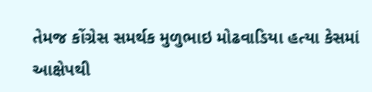તેમજ કોંગ્રેસ સમર્થક મુળુભાઇ મોઢવાડિયા હત્યા કેસમાં આક્ષેપથી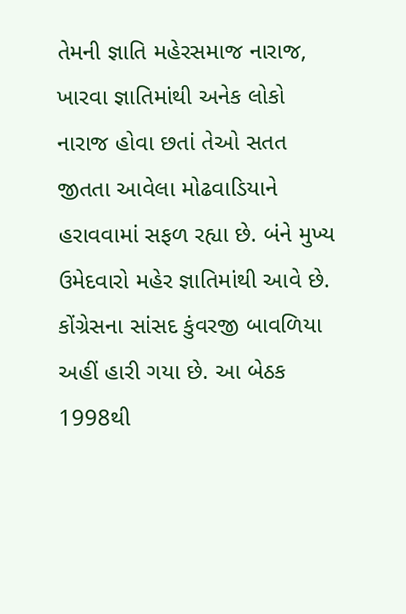તેમની જ્ઞાતિ મહેરસમાજ નારાજ, ખારવા જ્ઞાતિમાંથી અનેક લોકો નારાજ હોવા છતાં તેઓ સતત જીતતા આવેલા મોઢવાડિયાને હરાવવામાં સફળ રહ્યા છે. બંને મુખ્ય ઉમેદવારો મહેર જ્ઞાતિમાંથી આવે છે.
કોંગ્રેસના સાંસદ કુંવરજી બાવળિયા અહીં હારી ગયા છે. આ બેઠક 1998થી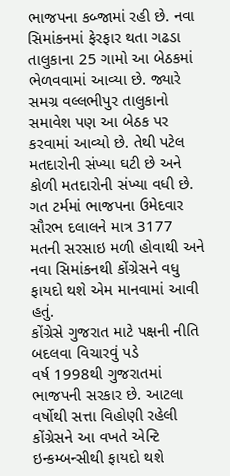ભાજપના કબ્જામાં રહી છે. નવા સિમાંકનમાં ફેરફાર થતા ગઢડા તાલુકાના 25 ગામો આ બેઠકમાં ભેળવવામાં આવ્યા છે. જ્યારે સમગ્ર વલ્લભીપુર તાલુકાનો સમાવેશ પણ આ બેઠક પર કરવામાં આવ્યો છે. તેથી પટેલ મતદારોની સંખ્યા ઘટી છે અને કોળી મતદારોની સંખ્યા વધી છે. ગત ટર્મમાં ભાજપના ઉમેદવાર સૌરભ દલાલને માત્ર 3177 મતની સરસાઇ મળી હોવાથી અને નવા સિમાંકનથી કોંગ્રેસને વધુ ફાયદો થશે એમ માનવામાં આવી હતું.
કોંગ્રેસે ગુજરાત માટે પક્ષની નીતિ બદલવા વિચારવું પડે
વર્ષ 1998થી ગુજરાતમાં ભાજપની સરકાર છે. આટલા વર્ષોથી સત્તા વિહોણી રહેલી કોંગ્રેસને આ વખતે એન્ટિ ઇન્કમ્બન્સીથી ફાયદો થશે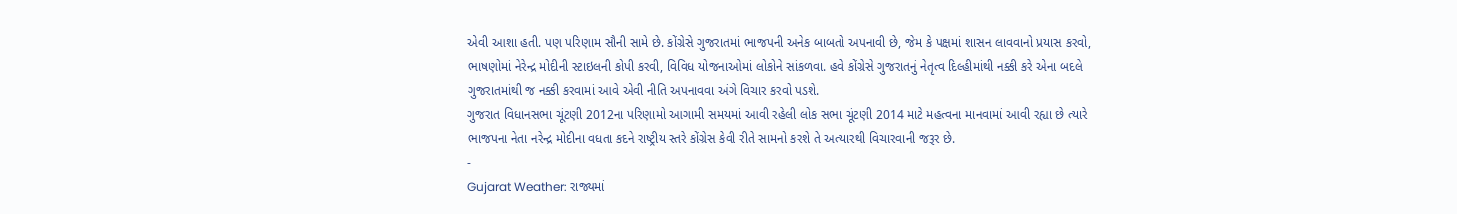એવી આશા હતી. પણ પરિણામ સૌની સામે છે. કોંગ્રેસે ગુજરાતમાં ભાજપની અનેક બાબતો અપનાવી છે, જેમ કે પક્ષમાં શાસન લાવવાનો પ્રયાસ કરવો, ભાષણોમાં નેરેન્દ્ર મોદીની સ્ટાઇલની કોપી કરવી, વિવિધ યોજનાઓમાં લોકોને સાંકળવા. હવે કોંગ્રેસે ગુજરાતનું નેતૃત્વ દિલ્હીમાંથી નક્કી કરે એના બદલે ગુજરાતમાંથી જ નક્કી કરવામાં આવે એવી નીતિ અપનાવવા અંગે વિચાર કરવો પડશે.
ગુજરાત વિધાનસભા ચૂંટણી 2012ના પરિણામો આગામી સમયમાં આવી રહેલી લોક સભા ચૂંટણી 2014 માટે મહત્વના માનવામાં આવી રહ્યા છે ત્યારે ભાજપના નેતા નરેન્દ્ર મોદીના વધતા કદને રાષ્ટ્રીય સ્તરે કોંગ્રેસ કેવી રીતે સામનો કરશે તે અત્યારથી વિચારવાની જરૂર છે.
-
Gujarat Weather: રાજ્યમાં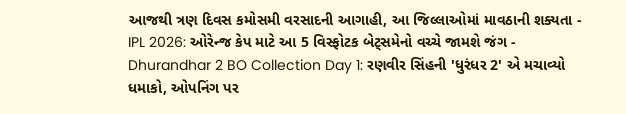આજથી ત્રણ દિવસ કમોસમી વરસાદની આગાહી, આ જિલ્લાઓમાં માવઠાની શક્યતા -
IPL 2026: ઓરેન્જ કેપ માટે આ 5 વિસ્ફોટક બેટ્સમેનો વચ્ચે જામશે જંગ -
Dhurandhar 2 BO Collection Day 1: રણવીર સિંહની 'ધુરંધર 2' એ મચાવ્યો ધમાકો, ઓપનિંગ પર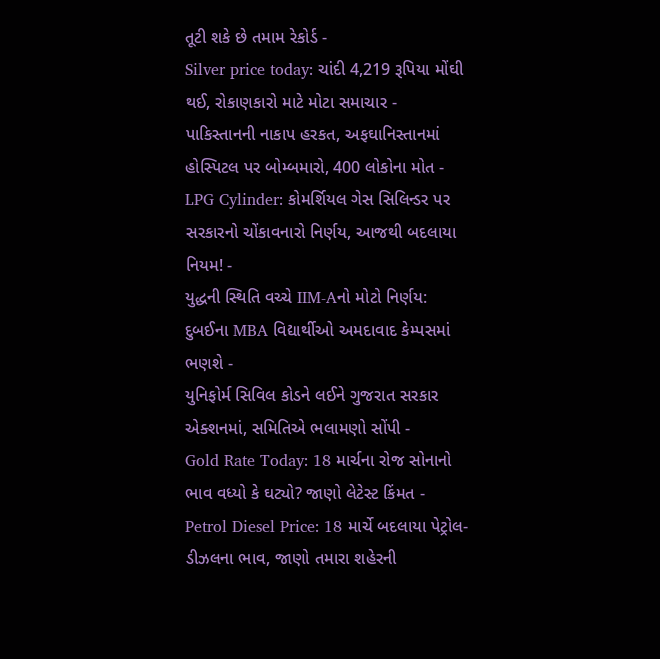તૂટી શકે છે તમામ રેકોર્ડ -
Silver price today: ચાંદી 4,219 રૂપિયા મોંઘી થઈ, રોકાણકારો માટે મોટા સમાચાર -
પાકિસ્તાનની નાકાપ હરકત, અફઘાનિસ્તાનમાં હોસ્પિટલ પર બોમ્બમારો, 400 લોકોના મોત -
LPG Cylinder: કોમર્શિયલ ગેસ સિલિન્ડર પર સરકારનો ચોંકાવનારો નિર્ણય, આજથી બદલાયા નિયમ! -
યુદ્ધની સ્થિતિ વચ્ચે IIM-Aનો મોટો નિર્ણય: દુબઈના MBA વિદ્યાર્થીઓ અમદાવાદ કેમ્પસમાં ભણશે -
યુનિફોર્મ સિવિલ કોડને લઈને ગુજરાત સરકાર એક્શનમાં, સમિતિએ ભલામણો સોંપી -
Gold Rate Today: 18 માર્ચના રોજ સોનાનો ભાવ વધ્યો કે ઘટ્યો? જાણો લેટેસ્ટ કિંમત -
Petrol Diesel Price: 18 માર્ચે બદલાયા પેટ્રોલ-ડીઝલના ભાવ, જાણો તમારા શહેરની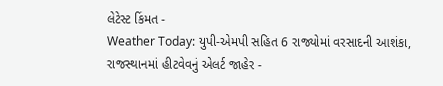લેટેસ્ટ કિંમત -
Weather Today: યુપી-એમપી સહિત 6 રાજ્યોમાં વરસાદની આશંકા, રાજસ્થાનમાં હીટવેવનું એલર્ટ જાહેર -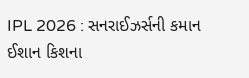IPL 2026 : સનરાઈઝર્સની કમાન ઈશાન કિશના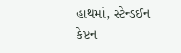હાથમાં, સ્ટેન્ડઈન કેપ્ટન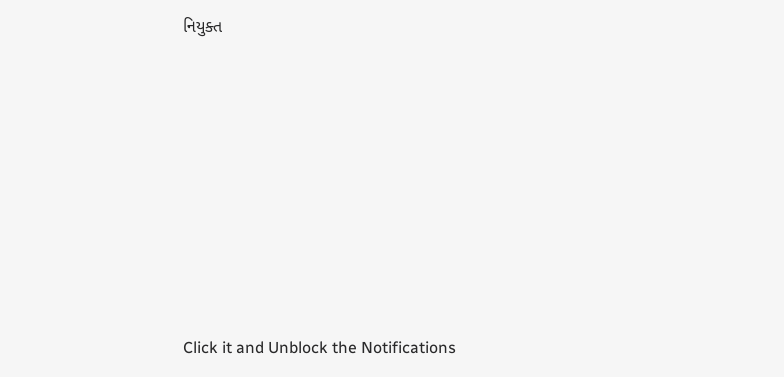નિયુક્ત











Click it and Unblock the Notifications